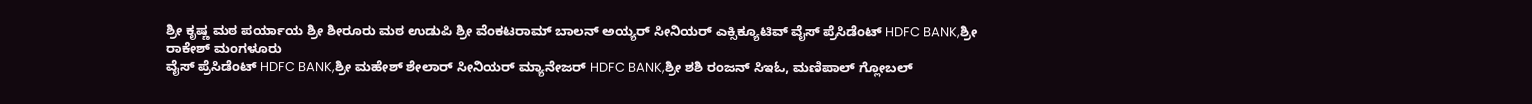ಶ್ರೀ ಕೃಷ್ಣ ಮಠ ಪರ್ಯಾಯ ಶ್ರೀ ಶೀರೂರು ಮಠ ಉಡುಪಿ ಶ್ರೀ ವೆಂಕಟರಾಮ್ ಬಾಲನ್ ಅಯ್ಯರ್ ಸೀನಿಯರ್ ಎಕ್ಸಿಕ್ಯೂಟಿವ್ ವೈಸ್ ಪ್ರೆಸಿಡೆಂಟ್ HDFC BANK,ಶ್ರೀ ರಾಕೇಶ್ ಮಂಗಳೂರು
ವೈಸ್ ಪ್ರೆಸಿಡೆಂಟ್ HDFC BANK,ಶ್ರೀ ಮಹೇಶ್ ಶೇಲಾರ್ ಸೀನಿಯರ್ ಮ್ಯಾನೇಜರ್ HDFC BANK,ಶ್ರೀ ಶಶಿ ರಂಜನ್ ಸಿಇಓ, ಮಣಿಪಾಲ್ ಗ್ಲೋಬಲ್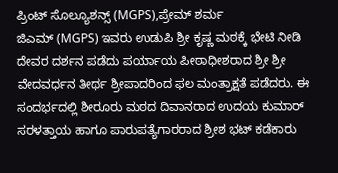ಪ್ರಿಂಟ್ ಸೊಲ್ಯೂಶನ್ಸ್ (MGPS),ಪ್ರೇಮ್ ಶರ್ಮ
ಜಿಎಮ್ (MGPS) ಇವರು ಉಡುಪಿ ಶ್ರೀ ಕೃಷ್ಣ ಮಠಕ್ಕೆ ಭೇಟಿ ನೀಡಿ ದೇವರ ದರ್ಶನ ಪಡೆದು ಪರ್ಯಾಯ ಪೀಠಾಧೀಶರಾದ ಶ್ರೀ ಶ್ರೀ ವೇದವರ್ಧನ ತೀರ್ಥ ಶ್ರೀಪಾದರಿಂದ ಫಲ ಮಂತ್ರಾಕ್ಷತೆ ಪಡೆದರು. ಈ ಸಂದರ್ಭದಲ್ಲಿ ಶೀರೂರು ಮಠದ ದಿವಾನರಾದ ಉದಯ ಕುಮಾರ್ ಸರಳತ್ತಾಯ ಹಾಗೂ ಪಾರುಪತ್ಯೆಗಾರರಾದ ಶ್ರೀಶ ಭಟ್ ಕಡೆಕಾರು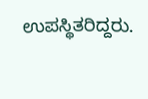ಉಪಸ್ಥಿತರಿದ್ದರು.